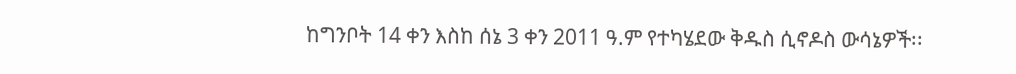ከግንቦት 14 ቀን እስከ ሰኔ 3 ቀን 2011 ዓ.ም የተካሄደው ቅዱስ ሲኖዶስ ውሳኔዎች፡፡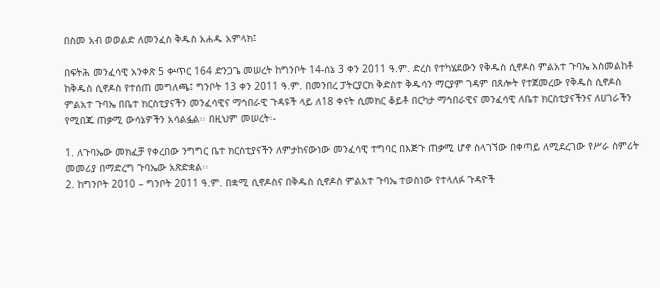በስመ አብ ወወልድ ለመንፈስ ቅዱስ አሐዱ አምላክ፤

በፍትሕ መንፈሳዊ አንቀጽ 5 ቍጥር 164 ድንጋጌ መሠረት ከግንቦት 14-ሰኔ 3 ቀን 2011 ዓ.ም. ድረስ የተካሄደውን የቅዱስ ሲኖዶስ ምልአተ ጉባኤ አስመልከቶ ከቅዱስ ሲኖዶስ የተሰጠ መግለጫ፤ ግንቦት 13 ቀን 2011 ዓ.ም. በመንበረ ፓትርያርክ ቅድስተ ቅዱሳን ማርያም ገዳም በጸሎት የተጀመረው የቅዱስ ሲኖዶስ ምልአተ ጉባኤ በቤተ ክርስቲያናችን መንፈሳዊና ማኅበራዊ ጉዳዩች ላይ ለ18 ቀናት ሲመክር ቆይቶ በርካታ ማኅበራዊና መንፈሳዊ ለቤተ ክርስቲያናችንና ለሀገራችን የሚበጁ ጠቃሚ ውሳኔዎችን አሳልፏል፡፡ በዚህም መሠረት፡-

1. ለጉባኤው መክፈቻ የቀረበው ንግግር ቤተ ክርስቲያናችን ለምታከናውነው መንፈሳዊ ተግባር በእጅጉ ጠቃሚ ሆኖ ስላገኘው በቀጣይ ለሚደረገው የሥራ ስምሪት መመሪያ በማድረግ ጉባኤው አጽድቋል፡፡
2. ከግንቦት 2010 – ግንቦት 2011 ዓ.ም. በቋሚ ሲኖዶስና በቅዱስ ሲኖዶስ ምልአተ ጉባኤ ተወስነው የተላለፉ ጉዳዮች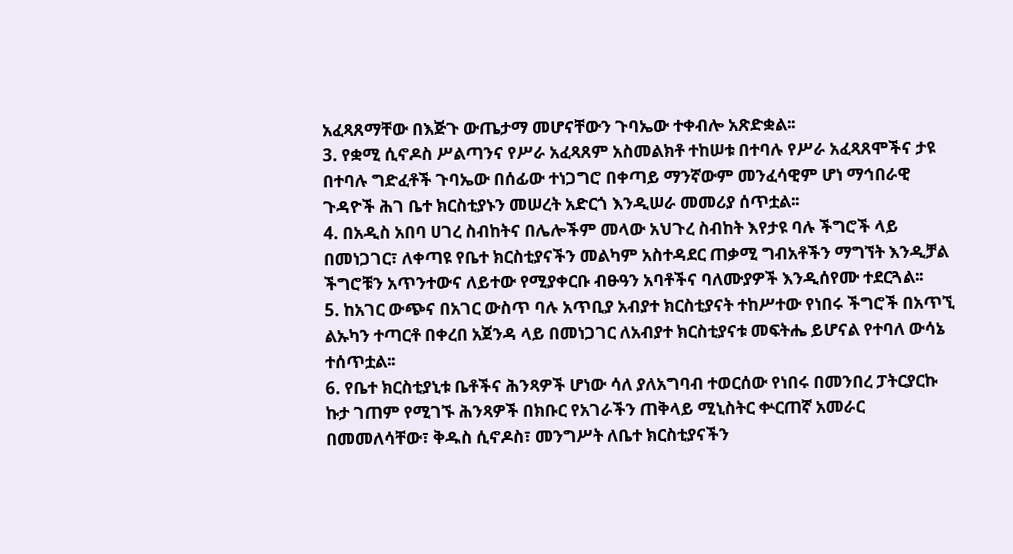አፈጻጸማቸው በእጅጉ ውጤታማ መሆናቸውን ጉባኤው ተቀብሎ አጽድቋል፡፡
3. የቋሚ ሲኖዶስ ሥልጣንና የሥራ አፈጻጸም አስመልክቶ ተከሠቱ በተባሉ የሥራ አፈጻጸሞችና ታዩ በተባሉ ግድፈቶች ጉባኤው በሰፊው ተነጋግሮ በቀጣይ ማንኛውም መንፈሳዊም ሆነ ማኅበራዊ ጉዳዮች ሕገ ቤተ ክርስቲያኑን መሠረት አድርጎ እንዲሠራ መመሪያ ሰጥቷል፡፡
4. በአዲስ አበባ ሀገረ ስብከትና በሌሎችም መላው አህጉረ ስብከት እየታዩ ባሉ ችግሮች ላይ በመነጋገር፣ ለቀጣዩ የቤተ ክርስቲያናችን መልካም አስተዳደር ጠቃሚ ግብአቶችን ማግኘት እንዲቻል ችግሮቹን አጥንተውና ለይተው የሚያቀርቡ ብፁዓን አባቶችና ባለሙያዎች እንዲሰየሙ ተደርጓል፡፡
5. ከአገር ውጭና በአገር ውስጥ ባሉ አጥቢያ አብያተ ክርስቲያናት ተከሥተው የነበሩ ችግሮች በአጥኚ ልኡካን ተጣርቶ በቀረበ አጀንዳ ላይ በመነጋገር ለአብያተ ክርስቲያናቱ መፍትሔ ይሆናል የተባለ ውሳኔ ተሰጥቷል፡፡
6. የቤተ ክርስቲያኒቱ ቤቶችና ሕንጻዎች ሆነው ሳለ ያለአግባብ ተወርሰው የነበሩ በመንበረ ፓትርያርኩ ኩታ ገጠም የሚገኙ ሕንጻዎች በክቡር የአገራችን ጠቅላይ ሚኒስትር ቍርጠኛ አመራር በመመለሳቸው፣ ቅዱስ ሲኖዶስ፣ መንግሥት ለቤተ ክርስቲያናችን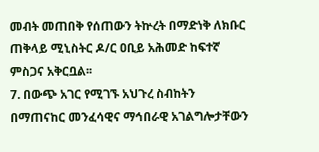መብት መጠበቅ የሰጠውን ትኵረት በማድነቅ ለክቡር ጠቅላይ ሚኒስትር ዶ/ር ዐቢይ አሕመድ ከፍተኛ ምስጋና አቅርቧል፡፡
7. በውጭ አገር የሚገኙ አህጉረ ስብከትን በማጠናከር መንፈሳዊና ማኅበራዊ አገልግሎታቸውን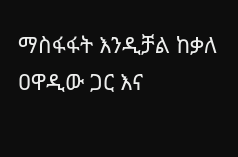ማስፋፋት እንዲቻል ከቃለ ዐዋዲው ጋር እና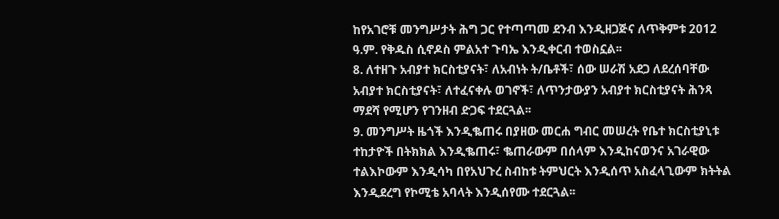ከየአገሮቹ መንግሥታት ሕግ ጋር የተጣጣመ ደንብ እንዲዘጋጅና ለጥቅምቱ 2012 ዓ.ም. የቅዱስ ሲኖዶስ ምልአተ ጉባኤ እንዲቀርብ ተወስኗል፡፡
8. ለተዘጉ አብያተ ክርስቲያናት፣ ለአብነት ት/ቤቶች፣ ሰው ሠራሽ አደጋ ለደረሰባቸው አብያተ ክርስቲያናት፣ ለተፈናቀሉ ወገኖች፣ ለጥንታውያን አብያተ ክርስቲያናት ሕንጻ ማደሻ የሚሆን የገንዘብ ድጋፍ ተደርጓል፡፡
9. መንግሥት ዜጎች እንዲቈጠሩ በያዘው መርሐ ግብር መሠረት የቤተ ክርስቲያኒቱ ተከታዮች በትክክል እንዲቈጠሩ፣ ቈጠራውም በሰላም እንዲከናወንና አገራዊው ተልእኮውም እንዲሳካ በየአህጉረ ስብከቱ ትምህርት እንዲሰጥ አስፈላጊውም ክትትል እንዲደረግ የኮሚቴ አባላት እንዲሰየሙ ተደርጓል፡፡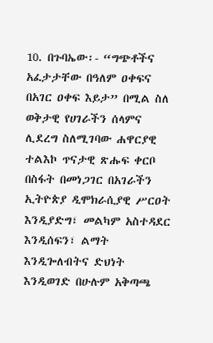10. በጉባኤው፡- “ግጭቶችና አፈታታቸው በዓለም ዐቀፍና በአገር ዐቀፍ እይታ” በሚል ስለ ወቅታዊ የሀገራችን ሰላምና ሊደረግ ስለሚገባው ሐዋርያዊ ተልእኮ ጥናታዊ ጽሑፍ ቀርቦ በስፋት በመነጋገር በአገራችን ኢትዮጵያ ዲሞክራሲያዊ ሥርዐት እንዲያድግ፣ መልካም አስተዳደር እንዲሰፍን፣ ልማት እንዲጐለብትና ድህነት እንዲወገድ በሁሉም አቅጣጫ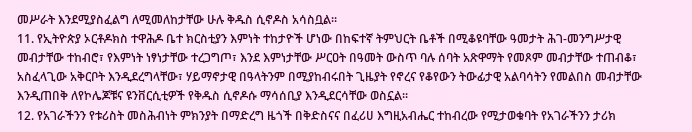መሥራት እንደሚያስፈልግ ለሚመለከታቸው ሁሉ ቅዱስ ሲኖዶስ አሳስቧል፡፡
11. የኢትዮጵያ ኦርቶዶክስ ተዋሕዶ ቤተ ክርስቲያን እምነት ተከታዮች ሆነው በከፍተኛ ትምህርት ቤቶች በሚቆዩባቸው ዓመታት ሕገ-መንግሥታዊ መብታቸው ተከብሮ፣ የእምነት ነፃነታቸው ተረጋግጦ፣ እንደ እምነታቸው ሥርዐት በዓመት ውስጥ ባሉ ሰባት አጽዋማት የመጾም መብታቸው ተጠብቆ፣ አስፈላጊው አቅርቦት እንዲደረግላቸው፣ ሃይማኖታዊ በዓላትንም በሚያከብሩበት ጊዜያት የኖረና የቆየውን ትውፊታዊ አልባሳትን የመልበስ መብታቸው እንዲጠበቅ ለየኮሌጆቹና ዩንቨርሲቲዎች የቅዱስ ሲኖዶሱ ማሳሰቢያ እንዲደርሳቸው ወስኗል፡፡
12. የአገራችንን የቱሪስት መስሕብነት ምክንያት በማድረግ ዜጎች በቅድስናና በፈሪሀ እግዚአብሔር ተከብረው የሚታወቁባት የአገራችንን ታሪክ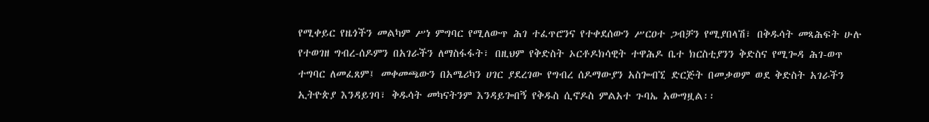የሚቀይር የዜጎችን መልካም ሥነ ምግባር የሚለውጥ ሕገ ተፈጥሮንና የተቀደሰውን ሥርዐተ ጋብቻን የሚያበላሽ፣ በቅዱሳት መጻሕፍት ሁሉ የተወገዘ ግብረ-ሰዶምን በአገራችን ለማስፋፋት፣ በዚህም የቅድስት ኦርቶዶክሳዊት ተዋሕዶ ቤተ ክርስቲያንን ቅድስና የሚጐዳ ሕገ-ወጥ ተግባር ለመፈጸም፤ መቀመጫውን በአሜሪካን ሀገር ያደረገው የግብረ ሰዶማውያን አስጐብኚ ድርጅት በመቃወም ወደ ቅድስት አገራችን ኢትዮጵያ እንዳይገባ፣ ቅዱሳት መካናትንም እንዳይጐበኝ የቅዱስ ሲኖዶስ ምልአተ ጉባኤ አውግዟል፡፡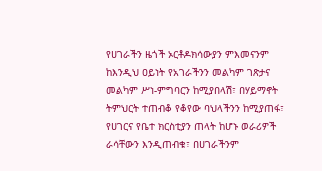የሀገራችን ዜጎች ኦርቶዶክሳውያን ምእመናንም ከእንዲህ ዐይነት የአገራችንን መልካም ገጽታና መልካም ሥነ-ምግባርን ከሚያበላሽ፣ በሃይማኖት ትምህርት ተጠብቆ የቆየው ባህላችንን ከሚያጠፋ፣ የሀገርና የቤተ ክርስቲያን ጠላት ከሆኑ ወራሪዎች ራሳቸውን እንዲጠብቁ፣ በሀገራችንም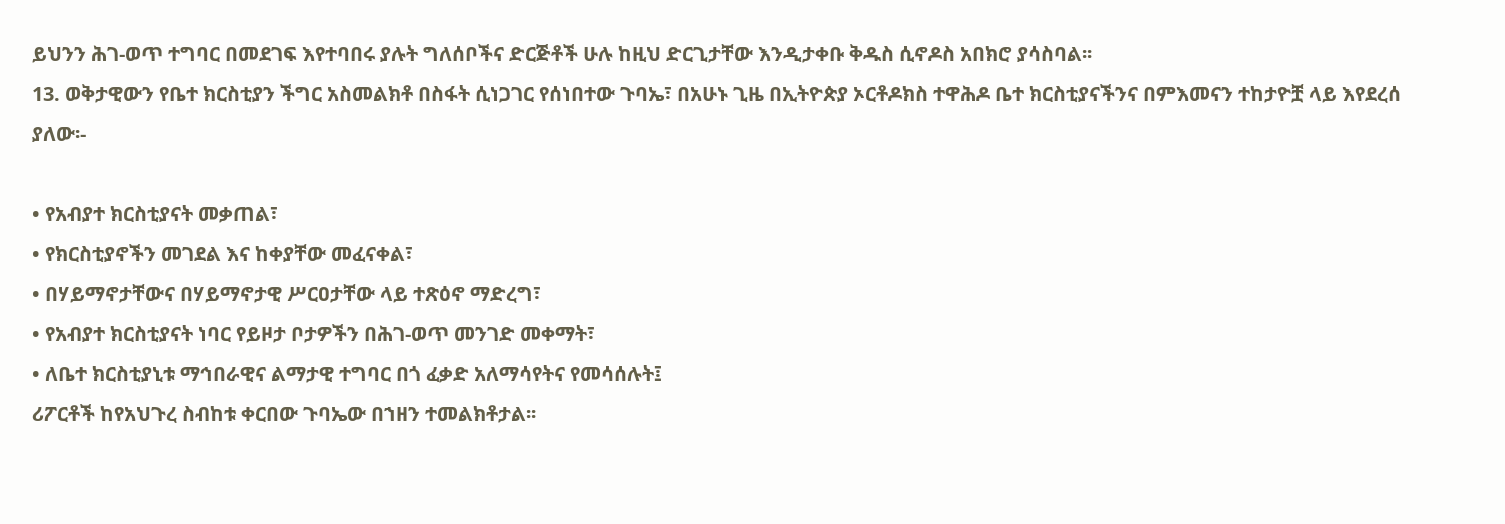ይህንን ሕገ-ወጥ ተግባር በመደገፍ እየተባበሩ ያሉት ግለሰቦችና ድርጅቶች ሁሉ ከዚህ ድርጊታቸው እንዲታቀቡ ቅዱስ ሲኖዶስ አበክሮ ያሳስባል፡፡
13. ወቅታዊውን የቤተ ክርስቲያን ችግር አስመልክቶ በስፋት ሲነጋገር የሰነበተው ጉባኤ፣ በአሁኑ ጊዜ በኢትዮጵያ ኦርቶዶክስ ተዋሕዶ ቤተ ክርስቲያናችንና በምእመናን ተከታዮቿ ላይ እየደረሰ ያለው፡-

• የአብያተ ክርስቲያናት መቃጠል፣
• የክርስቲያኖችን መገደል እና ከቀያቸው መፈናቀል፣
• በሃይማኖታቸውና በሃይማኖታዊ ሥርዐታቸው ላይ ተጽዕኖ ማድረግ፣
• የአብያተ ክርስቲያናት ነባር የይዞታ ቦታዎችን በሕገ-ወጥ መንገድ መቀማት፣
• ለቤተ ክርስቲያኒቱ ማኅበራዊና ልማታዊ ተግባር በጎ ፈቃድ አለማሳየትና የመሳሰሉት፤
ሪፖርቶች ከየአህጉረ ስብከቱ ቀርበው ጉባኤው በኀዘን ተመልክቶታል፡፡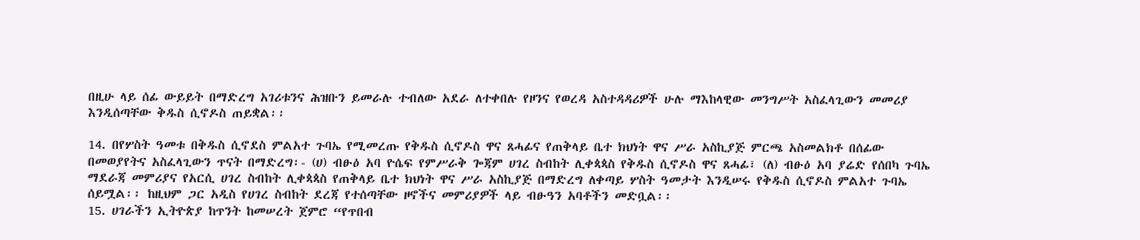በዚሁ ላይ ሰፊ ውይይት በማድረግ አገሪቱንና ሕዝቡን ይመራሉ ተብለው አደራ ለተቀበሉ የዞንና የወረዳ አስተዳዳሪዎች ሁሉ ማእከላዊው መንግሥት አስፈላጊውን መመሪያ እንዲሰጣቸው ቅዱስ ሲኖዶስ ጠይቋል፡፡

14. በየሦስት ዓመቱ በቅዱስ ሲኖደስ ምልአተ ጉባኤ የሚመረጡ የቅዱስ ሲኖዶስ ዋና ጸሓፊና የጠቅላይ ቤተ ክህነት ዋና ሥራ አስኪያጅ ምርጫ አስመልክቶ በሰፊው በመወያየትና አስፈላጊውን ጥናት በማድረግ፡- (ሀ) ብፁዕ አባ ዮሴፍ የምሥራቅ ጐጃም ሀገረ ስብከት ሊቀጳጳስ የቅዱስ ሲኖዶስ ዋና ጸሓፊ፣ (ለ) ብፁዕ አባ ያሬድ የሰበካ ጉባኤ ማደራጃ መምሪያና የአርሲ ሀገረ ስብከት ሊቀጳጳስ የጠቅላይ ቤተ ክህነት ዋና ሥራ አስኪያጅ በማድረግ ለቀጣይ ሦስት ዓመታት እንዲሠሩ የቅዱስ ሲኖዶስ ምልአተ ጉባኤ ሰይሟል፡፡ ከዚህም ጋር አዲስ የሀገረ ስብከት ደረጃ የተሰጣቸው ዞኖችና መምሪያዎች ላይ ብፁዓን አባቶችን መድቧል፡፡
15. ሀገራችን ኢትዮጵያ ከጥንት ከመሠረት ጀምሮ “የጥበብ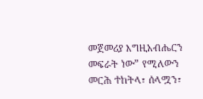መጀመሪያ እግዚአብሔርን መፍራት ነው” የሚለውን መርሕ ተከትላ፣ ሰላሟን፣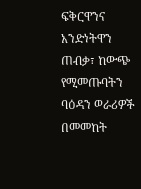ፍቅርዋንና አንድነትዋን ጠብቃ፣ ከውጭ የሚመጡባትን ባዕዳን ወራሪዎች በመመከት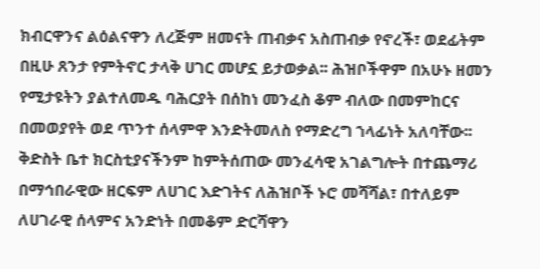ክብርዋንና ልዕልናዋን ለረጅም ዘመናት ጠብቃና አስጠብቃ የኖረች፣ ወደፊትም በዚሁ ጸንታ የምትኖር ታላቅ ሀገር መሆኗ ይታወቃል፡፡ ሕዝቦችዋም በአሁኑ ዘመን የሚታዩትን ያልተለመዱ ባሕርያት በሰከነ መንፈስ ቆም ብለው በመምከርና በመወያየት ወደ ጥንተ ሰላምዋ እንድትመለስ የማድረግ ኀላፊነት አለባቸው፡፡ ቅድስት ቤተ ክርስቲያናችንም ከምትሰጠው መንፈሳዊ አገልግሎት በተጨማሪ በማኅበራዊው ዘርፍም ለሀገር እድገትና ለሕዝቦች ኑሮ መሻሻል፣ በተለይም ለሀገራዊ ሰላምና አንድነት በመቆም ድርሻዋን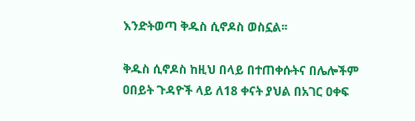እንድትወጣ ቅዱስ ሲኖዶስ ወስኗል፡፡

ቅዱስ ሲኖዶስ ከዚህ በላይ በተጠቀሱትና በሌሎችም ዐበይት ጉዳዮች ላይ ለ18 ቀናት ያህል በአገር ዐቀፍ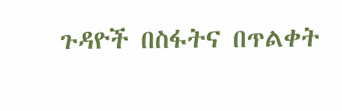ጉዳዮች በስፋትና በጥልቀት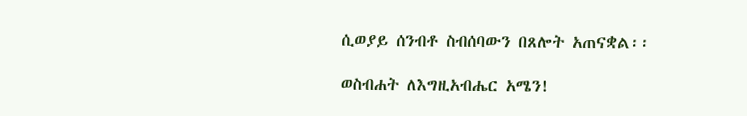ሲወያይ ሰንብቶ ስብሰባውን በጸሎት አጠናቋል፡፡

ወስብሐት ለእግዚአብሔር አሜን!